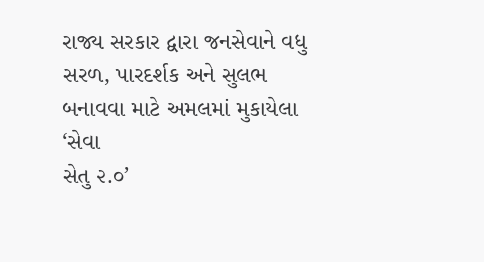રાજ્ય સરકાર દ્વારા જનસેવાને વધુ સરળ, પારદર્શક અને સુલભ બનાવવા માટે અમલમાં મુકાયેલા ‘સેવા
સેતુ ૨.૦’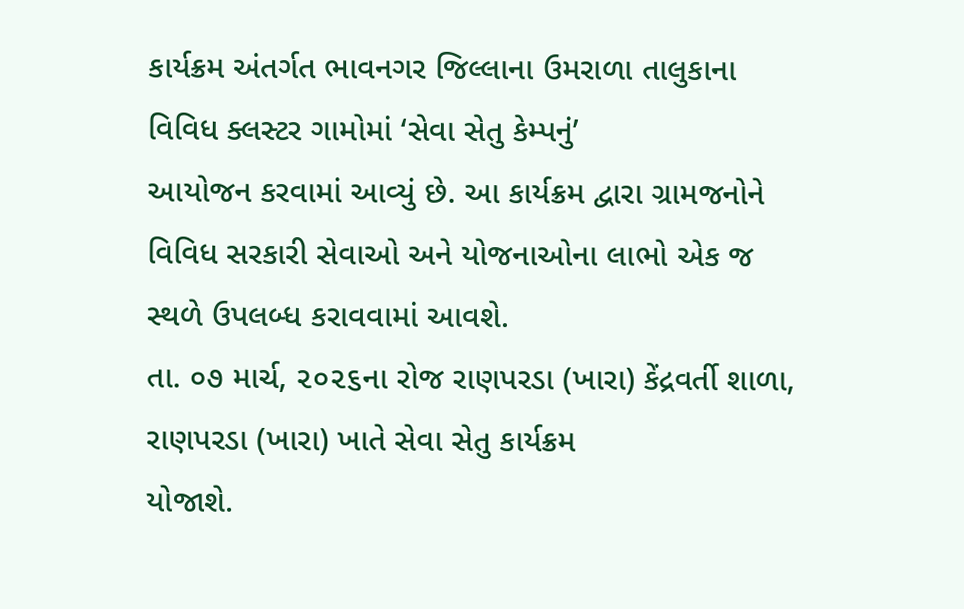કાર્યક્રમ અંતર્ગત ભાવનગર જિલ્લાના ઉમરાળા તાલુકાના વિવિધ ક્લસ્ટર ગામોમાં ‘સેવા સેતુ કેમ્પનું’
આયોજન કરવામાં આવ્યું છે. આ કાર્યક્રમ દ્વારા ગ્રામજનોને વિવિધ સરકારી સેવાઓ અને યોજનાઓના લાભો એક જ
સ્થળે ઉપલબ્ધ કરાવવામાં આવશે.
તા. ૦૭ માર્ચ, ૨૦૨૬ના રોજ રાણપરડા (ખારા) કેંદ્રવર્તી શાળા, રાણપરડા (ખારા) ખાતે સેવા સેતુ કાર્યક્રમ
યોજાશે.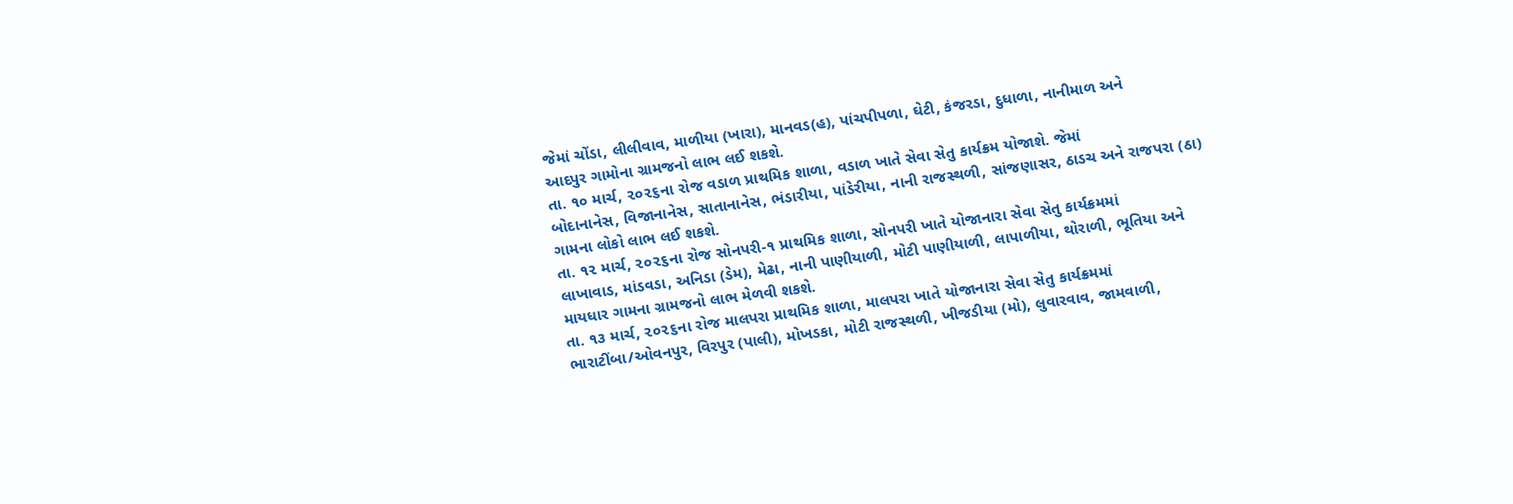જેમાં ચોંડા, લીલીવાવ, માળીયા (ખારા), માનવડ(હ), પાંચપીપળા, ઘેટી, કંજરડા, દુધાળા, નાનીમાળ અને
આદપુર ગામોના ગ્રામજનો લાભ લઈ શકશે.
તા. ૧૦ માર્ચ, ૨૦૨૬ના રોજ વડાળ પ્રાથમિક શાળા, વડાળ ખાતે સેવા સેતુ કાર્યક્રમ યોજાશે. જેમાં
બોદાનાનેસ, વિજાનાનેસ, સાતાનાનેસ, ભંડારીયા, પાંડેરીયા, નાની રાજસ્થળી, સાંજણાસર, ઠાડચ અને રાજપરા (ઠા)
ગામના લોકો લાભ લઈ શકશે.
તા. ૧૨ માર્ચ, ૨૦૨૬ના રોજ સોનપરી-૧ પ્રાથમિક શાળા, સોનપરી ખાતે યોજાનારા સેવા સેતુ કાર્યક્રમમાં
લાખાવાડ, માંડવડા, અનિડા (ડેમ), મેઢા, નાની પાણીયાળી, મોટી પાણીયાળી, લાપાળીયા, થોરાળી, ભૂતિયા અને
માયધાર ગામના ગ્રામજનો લાભ મેળવી શકશે.
તા. ૧૩ માર્ચ, ૨૦૨૬ના રોજ માલપરા પ્રાથમિક શાળા, માલપરા ખાતે યોજાનારા સેવા સેતુ કાર્યક્રમમાં
ભારાટીંબા/ઓવનપુર, વિરપુર (પાલી), મોખડકા, મોટી રાજસ્થળી, ખીજડીયા (મો), લુવારવાવ, જામવાળી,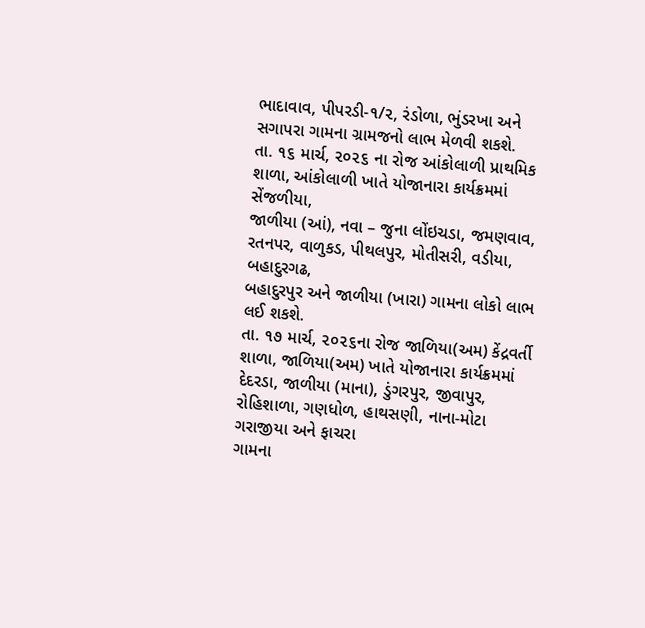ભાદાવાવ, પીપરડી-૧/૨, રંડોળા, ભુંડરખા અને સગાપરા ગામના ગ્રામજનો લાભ મેળવી શકશે.
તા. ૧૬ માર્ચ, ૨૦૨૬ ના રોજ આંકોલાળી પ્રાથમિક શાળા, આંકોલાળી ખાતે યોજાનારા કાર્યક્રમમાં સેંજળીયા,
જાળીયા (આં), નવા – જુના લોંઇચડા, જમણવાવ, રતનપર, વાળુકડ, પીથલપુર, મોતીસરી, વડીયા, બહાદુરગઢ,
બહાદુરપુર અને જાળીયા (ખારા) ગામના લોકો લાભ લઈ શકશે.
તા. ૧૭ માર્ચ, ૨૦૨૬ના રોજ જાળિયા(અમ) કેંદ્રવર્તી શાળા, જાળિયા(અમ) ખાતે યોજાનારા કાર્યક્રમમાં
દેદરડા, જાળીયા (માના), ડુંગરપુર, જીવાપુર, રોહિશાળા, ગણધોળ, હાથસણી, નાના-મોટા ગરાજીયા અને ફાચરા
ગામના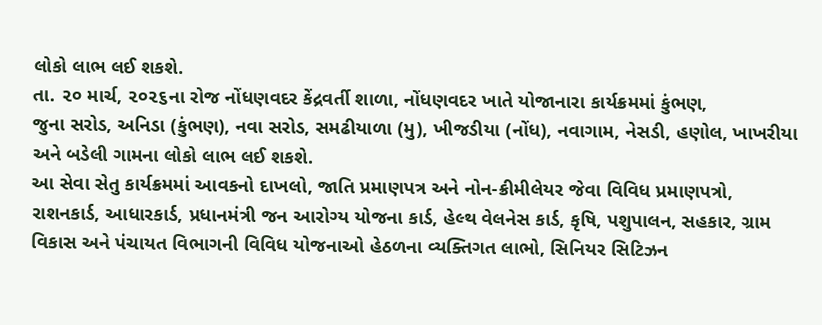લોકો લાભ લઈ શકશે.
તા. ૨૦ માર્ચ, ૨૦૨૬ના રોજ નોંધણવદર કેંદ્રવર્તી શાળા, નોંધણવદર ખાતે યોજાનારા કાર્યક્રમમાં કુંભણ,
જુના સરોડ, અનિડા (કુંભણ), નવા સરોડ, સમઢીયાળા (મુ), ખીજડીયા (નોંધ), નવાગામ, નેસડી, હણોલ, ખાખરીયા
અને બડેલી ગામના લોકો લાભ લઈ શકશે.
આ સેવા સેતુ કાર્યક્રમમાં આવકનો દાખલો, જાતિ પ્રમાણપત્ર અને નોન-ક્રીમીલેયર જેવા વિવિધ પ્રમાણપત્રો,
રાશનકાર્ડ, આધારકાર્ડ, પ્રધાનમંત્રી જન આરોગ્ય યોજના કાર્ડ, હેલ્થ વેલનેસ કાર્ડ, કૃષિ, પશુપાલન, સહકાર, ગ્રામ
વિકાસ અને પંચાયત વિભાગની વિવિધ યોજનાઓ હેઠળના વ્યક્તિગત લાભો, સિનિયર સિટિઝન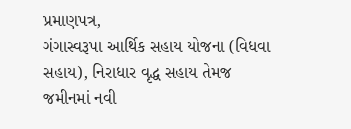પ્રમાણપત્ર,
ગંગાસ્વરૂપા આર્થિક સહાય યોજના (વિધવા સહાય), નિરાધાર વૃદ્ધ સહાય તેમજ જમીનમાં નવી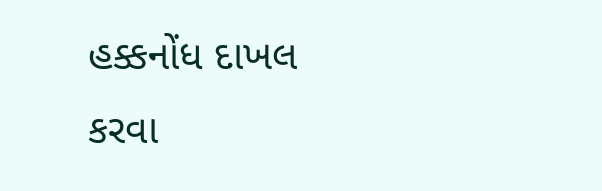હક્કનોંધ દાખલ
કરવા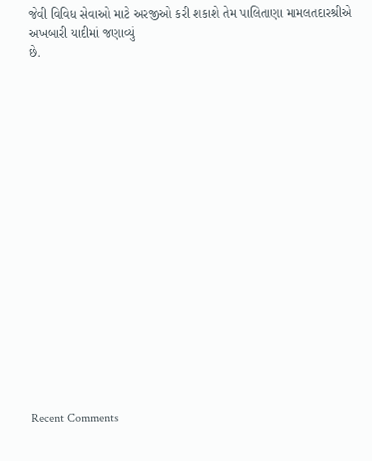જેવી વિવિધ સેવાઓ માટે અરજીઓ કરી શકાશે તેમ પાલિતાણા મામલતદારશ્રીએ અખબારી યાદીમાં જણાવ્યું
છે.


















Recent Comments